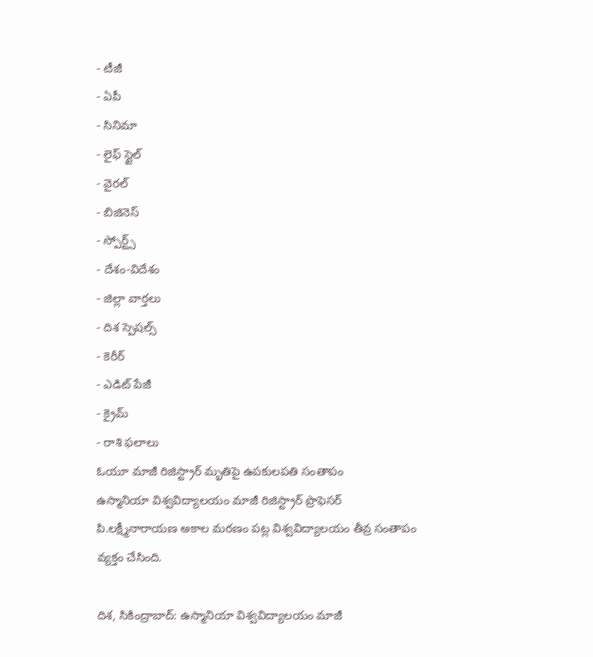- టీజీ
- ఏపీ
- సినిమా
- లైఫ్ స్టైల్
- వైరల్
- బిజినెస్
- స్పోర్ట్స్
- దేశం-విదేశం
- జిల్లా వార్తలు
- దిశ స్పెషల్స్
- కెరీర్
- ఎడిట్ పేజీ
- క్రైమ్
- రాశి ఫలాలు
ఓయూ మాజీ రిజిస్ట్రార్ మృతిపై ఉపకులపతి సంతాపం
ఉస్మానియా విశ్వవిద్యాలయం మాజీ రిజిస్ట్రార్ ప్రొఫెసర్ పి.లక్ష్మీనారాయణ అకాల మరణం పట్ల విశ్వవిద్యాలయం తీవ్ర సంతాపం వ్యక్తం చేసింది.

దిశ, సికింద్రాబాద్: ఉస్మానియా విశ్వవిద్యాలయం మాజీ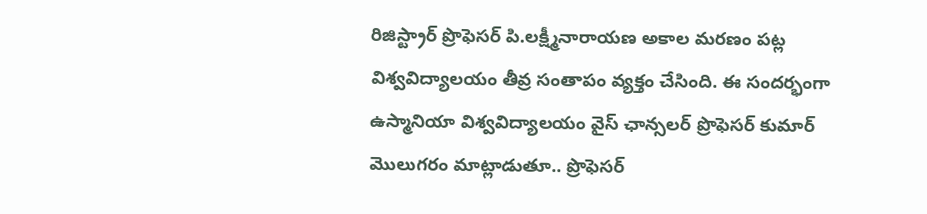రిజిస్ట్రార్ ప్రొఫెసర్ పి.లక్ష్మీనారాయణ అకాల మరణం పట్ల విశ్వవిద్యాలయం తీవ్ర సంతాపం వ్యక్తం చేసింది. ఈ సందర్భంగా ఉస్మానియా విశ్వవిద్యాలయం వైస్ ఛాన్సలర్ ప్రొఫెసర్ కుమార్ మొలుగరం మాట్లాడుతూ.. ప్రొఫెసర్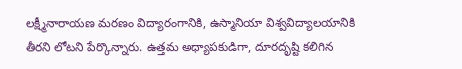లక్ష్మీనారాయణ మరణం విద్యారంగానికి, ఉస్మానియా విశ్వవిద్యాలయానికి తీరని లోటని పేర్కొన్నారు. ఉత్తమ అధ్యాపకుడిగా, దూరదృష్టి కలిగిన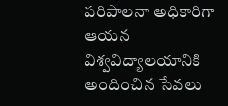పరిపాలనా అధికారిగా ఆయన విశ్వవిద్యాలయానికి అందించిన సేవలు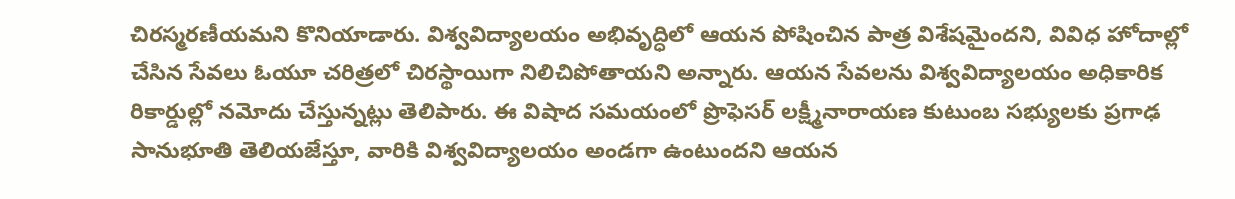చిరస్మరణీయమని కొనియాడారు. విశ్వవిద్యాలయం అభివృద్ధిలో ఆయన పోషించిన పాత్ర విశేషమైందని, వివిధ హోదాల్లో చేసిన సేవలు ఓయూ చరిత్రలో చిరస్థాయిగా నిలిచిపోతాయని అన్నారు. ఆయన సేవలను విశ్వవిద్యాలయం అధికారిక రికార్డుల్లో నమోదు చేస్తున్నట్లు తెలిపారు. ఈ విషాద సమయంలో ప్రొఫెసర్ లక్ష్మీనారాయణ కుటుంబ సభ్యులకు ప్రగాఢ సానుభూతి తెలియజేస్తూ, వారికి విశ్వవిద్యాలయం అండగా ఉంటుందని ఆయన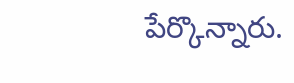పేర్కొన్నారు.